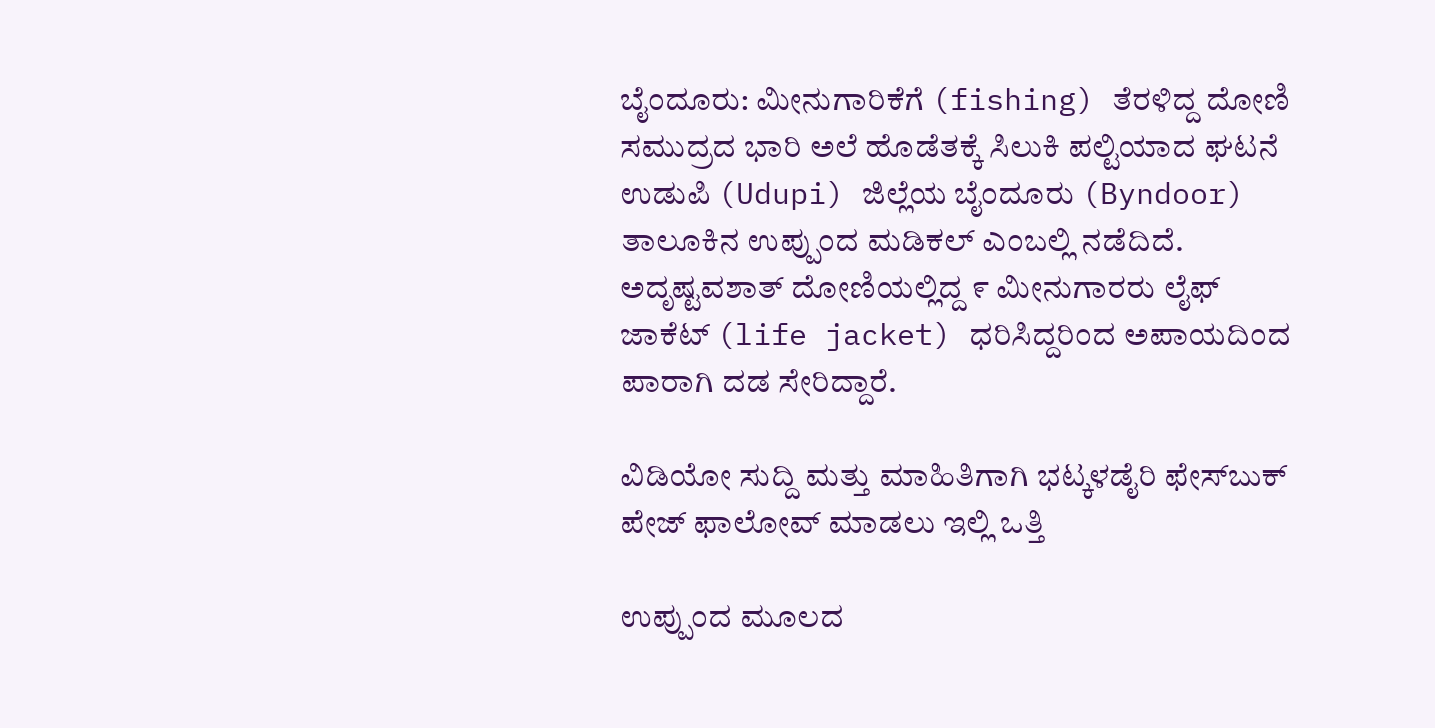ಬೈಂದೂರು: ಮೀನುಗಾರಿಕೆಗೆ (fishing) ತೆರಳಿದ್ದ ದೋಣಿ ಸಮುದ್ರದ ಭಾರಿ ಅಲೆ ಹೊಡೆತಕ್ಕೆ ಸಿಲುಕಿ ಪಲ್ಟಿಯಾದ ಘಟನೆ ಉಡುಪಿ (Udupi) ಜಿಲ್ಲೆಯ ಬೈಂದೂರು (Byndoor) ತಾಲೂಕಿನ ಉಪ್ಪುಂದ ಮಡಿಕಲ್ ಎಂಬಲ್ಲಿ ನಡೆದಿದೆ. ಅದೃಷ್ಟವಶಾತ್‌ ದೋಣಿಯಲ್ಲಿದ್ದ ೯ ಮೀನುಗಾರರು ಲೈಫ್ ಜಾಕೆಟ್ (life jacket) ಧರಿಸಿದ್ದರಿಂದ ಅಪಾಯದಿಂದ ಪಾರಾಗಿ ದಡ ಸೇರಿದ್ದಾರೆ.

ವಿಡಿಯೋ ಸುದ್ದಿ ಮತ್ತು ಮಾಹಿತಿಗಾಗಿ ಭಟ್ಕಳಡೈರಿ ಫೇಸ್‌ಬುಕ್‌ ಪೇಜ್ ಫಾಲೋವ್ ಮಾಡಲು ಇಲ್ಲಿ ಒತ್ತಿ

ಉಪ್ಪುಂದ ಮೂಲದ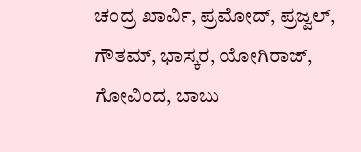ಚಂದ್ರ ಖಾರ್ವಿ, ಪ್ರಮೋದ್, ಪ್ರಜ್ವಲ್, ಗೌತಮ್, ಭಾಸ್ಕರ, ಯೋಗಿರಾಜ್, ಗೋವಿಂದ, ಬಾಬು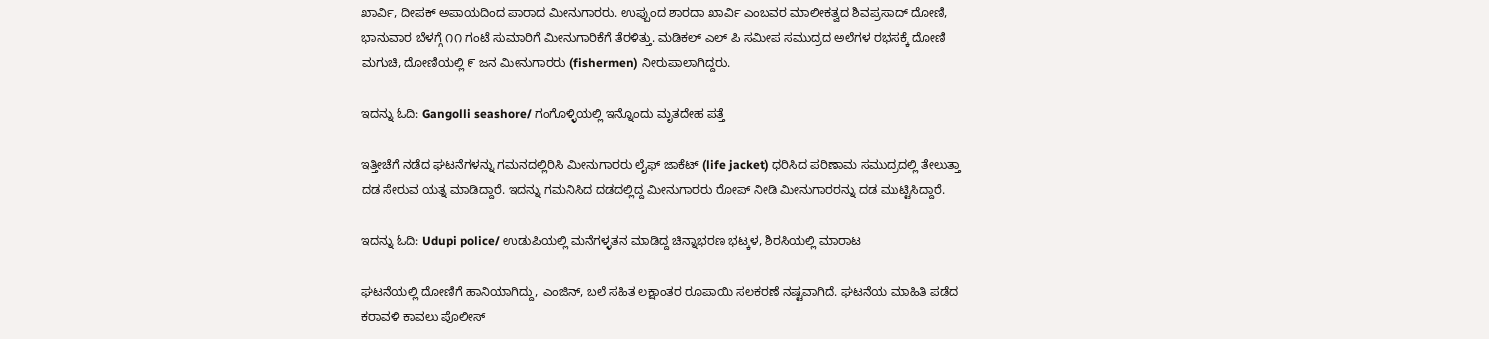ಖಾರ್ವಿ, ದೀಪಕ್ ಅಪಾಯದಿಂದ ಪಾರಾದ ಮೀನುಗಾರರು. ಉಪ್ಪುಂದ ಶಾರದಾ ಖಾರ್ವಿ ಎಂಬವರ ಮಾಲೀಕತ್ವದ ಶಿವಪ್ರಸಾದ್ ದೋಣಿ, ಭಾನುವಾರ ಬೆಳಗ್ಗೆ ೧೧ ಗಂಟೆ ಸುಮಾರಿಗೆ ಮೀನುಗಾರಿಕೆಗೆ ತೆರಳಿತ್ತು. ಮಡಿಕಲ್ ಎಲ್ ಪಿ ಸಮೀಪ ಸಮುದ್ರದ ಅಲೆಗಳ ರಭಸಕ್ಕೆ ದೋಣಿ ಮಗುಚಿ, ದೋಣಿಯಲ್ಲಿ ೯ ಜನ ಮೀನುಗಾರರು (fishermen) ನೀರುಪಾಲಾಗಿದ್ದರು.

ಇದನ್ನು ಓದಿ: Gangolli seashore/ ಗಂಗೊಳ್ಳಿಯಲ್ಲಿ ಇನ್ನೊಂದು ಮೃತದೇಹ ಪತ್ತೆ

ಇತ್ತೀಚೆಗೆ ನಡೆದ ಘಟನೆಗಳನ್ನು ಗಮನದಲ್ಲಿರಿಸಿ ಮೀನುಗಾರರು ಲೈಫ್ ಜಾಕೆಟ್ (life jacket) ಧರಿಸಿದ ಪರಿಣಾಮ ಸಮುದ್ರದಲ್ಲಿ ತೇಲುತ್ತಾ ದಡ ಸೇರುವ ಯತ್ನ ಮಾಡಿದ್ದಾರೆ. ಇದನ್ನು ಗಮನಿಸಿದ ದಡದಲ್ಲಿದ್ದ ಮೀನುಗಾರರು ರೋಪ್‌ ನೀಡಿ ಮೀನುಗಾರರನ್ನು ದಡ ಮುಟ್ಟಿಸಿದ್ದಾರೆ.

ಇದನ್ನು ಓದಿ: Udupi police/ ಉಡುಪಿಯಲ್ಲಿ ಮನೆಗಳ್ಳತನ ಮಾಡಿದ್ದ ಚಿನ್ನಾಭರಣ ಭಟ್ಕಳ, ಶಿರಸಿಯಲ್ಲಿ ಮಾರಾಟ

ಘಟನೆಯಲ್ಲಿ ದೋಣಿಗೆ ಹಾನಿಯಾಗಿದ್ದು, ಎಂಜಿನ್‌, ಬಲೆ ಸಹಿತ ಲಕ್ಷಾಂತರ ರೂಪಾಯಿ ಸಲಕರಣೆ ನಷ್ಟವಾಗಿದೆ. ಘಟನೆಯ ಮಾಹಿತಿ ಪಡೆದ ಕರಾವಳಿ ಕಾವಲು ಪೊಲೀಸ್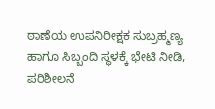ಠಾಣೆಯ ಉಪನಿರೀಕ್ಷಕ ಸುಬ್ರಹ್ಮಣ್ಯ ಹಾಗೂ ಸಿಬ್ಬಂದಿ ಸ್ಥಳಕ್ಕೆ ಭೇಟಿ ನೀಡಿ, ಪರಿಶೀಲನೆ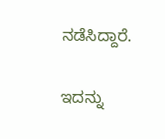ನಡೆಸಿದ್ದಾರೆ.

ಇದನ್ನು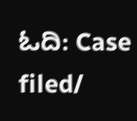ಓದಿ: Case filed/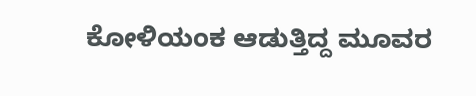ಕೋಳಿಯಂಕ ಆಡುತ್ತಿದ್ದ ಮೂವರ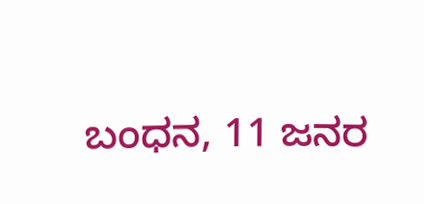ಬಂಧನ, 11 ಜನರ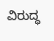ವಿರುದ್ಧ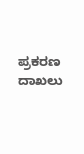ಪ್ರಕರಣ ದಾಖಲು